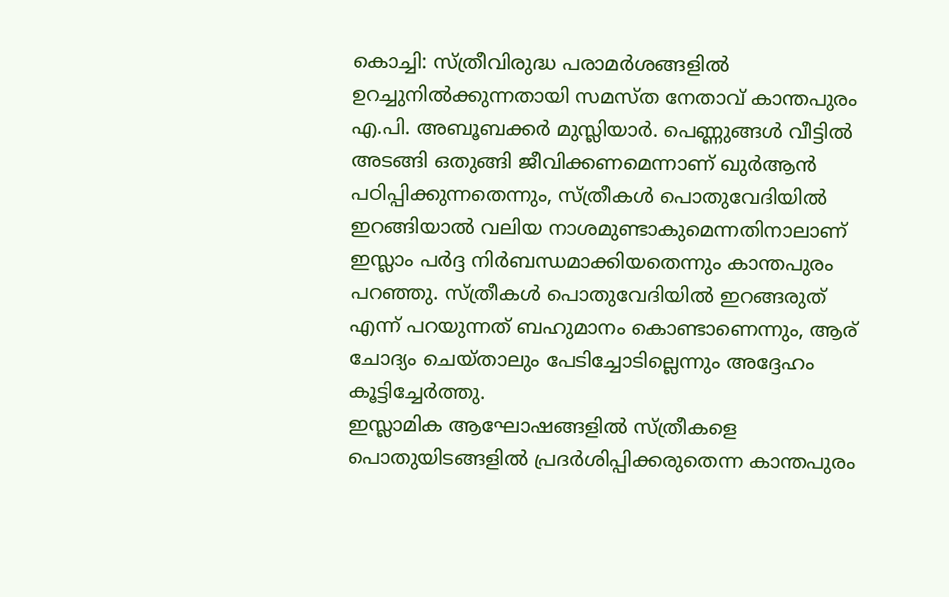കൊച്ചി: സ്ത്രീവിരുദ്ധ പരാമർശങ്ങളിൽ ഉറച്ചുനിൽക്കുന്നതായി സമസ്ത നേതാവ് കാന്തപുരം എ.പി. അബൂബക്കർ മുസ്ലിയാർ. പെണ്ണുങ്ങൾ വീട്ടിൽ അടങ്ങി ഒതുങ്ങി ജീവിക്കണമെന്നാണ് ഖുർആൻ പഠിപ്പിക്കുന്നതെന്നും, സ്ത്രീകൾ പൊതുവേദിയിൽ ഇറങ്ങിയാൽ വലിയ നാശമുണ്ടാകുമെന്നതിനാലാണ് ഇസ്ലാം പർദ്ദ നിർബന്ധമാക്കിയതെന്നും കാന്തപുരം പറഞ്ഞു. സ്ത്രീകൾ പൊതുവേദിയിൽ ഇറങ്ങരുത് എന്ന് പറയുന്നത് ബഹുമാനം കൊണ്ടാണെന്നും, ആര് ചോദ്യം ചെയ്താലും പേടിച്ചോടില്ലെന്നും അദ്ദേഹം കൂട്ടിച്ചേർത്തു.
ഇസ്ലാമിക ആഘോഷങ്ങളിൽ സ്ത്രീകളെ പൊതുയിടങ്ങളിൽ പ്രദർശിപ്പിക്കരുതെന്ന കാന്തപുരം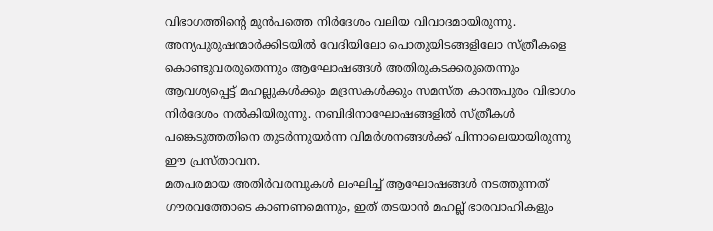വിഭാഗത്തിന്റെ മുൻപത്തെ നിർദേശം വലിയ വിവാദമായിരുന്നു. അന്യപുരുഷന്മാർക്കിടയിൽ വേദിയിലോ പൊതുയിടങ്ങളിലോ സ്ത്രീകളെ കൊണ്ടുവരരുതെന്നും ആഘോഷങ്ങൾ അതിരുകടക്കരുതെന്നും ആവശ്യപ്പെട്ട് മഹല്ലുകൾക്കും മദ്രസകൾക്കും സമസ്ത കാന്തപുരം വിഭാഗം നിർദേശം നൽകിയിരുന്നു. നബിദിനാഘോഷങ്ങളിൽ സ്ത്രീകൾ പങ്കെടുത്തതിനെ തുടർന്നുയർന്ന വിമർശനങ്ങൾക്ക് പിന്നാലെയായിരുന്നു ഈ പ്രസ്താവന.
മതപരമായ അതിർവരമ്പുകൾ ലംഘിച്ച് ആഘോഷങ്ങൾ നടത്തുന്നത് ഗൗരവത്തോടെ കാണണമെന്നും, ഇത് തടയാൻ മഹല്ല് ഭാരവാഹികളും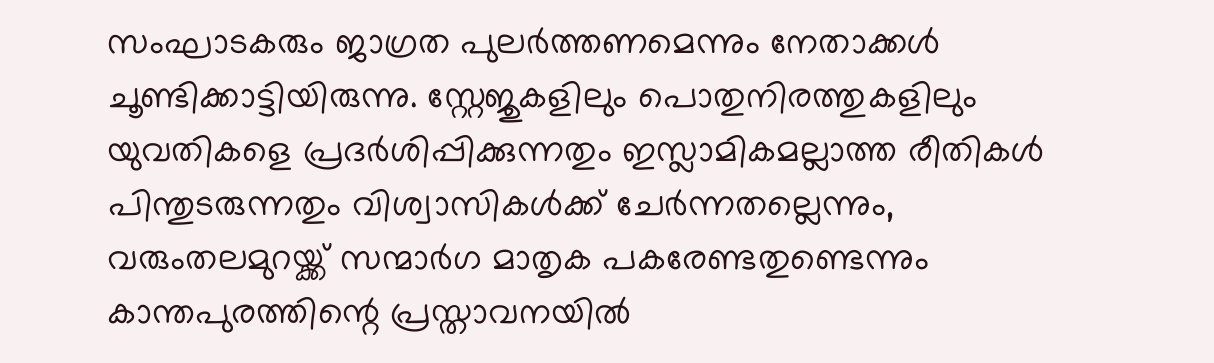സംഘാടകരും ജാഗ്രത പുലർത്തണമെന്നും നേതാക്കൾ ചൂണ്ടിക്കാട്ടിയിരുന്നു. സ്റ്റേജുകളിലും പൊതുനിരത്തുകളിലും യുവതികളെ പ്രദർശിപ്പിക്കുന്നതും ഇസ്ലാമികമല്ലാത്ത രീതികൾ പിന്തുടരുന്നതും വിശ്വാസികൾക്ക് ചേർന്നതല്ലെന്നും, വരുംതലമുറയ്ക്ക് സന്മാർഗ മാതൃക പകരേണ്ടതുണ്ടെന്നും കാന്തപുരത്തിന്റെ പ്രസ്താവനയിൽ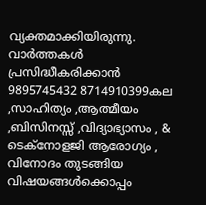വ്യക്തമാക്കിയിരുന്നു.
വാർത്തകൾ പ്രസിദ്ധീകരിക്കാൻ
9895745432 8714910399കല ,സാഹിത്യം ,ആത്മീയം ,ബിസിനസ്സ് ,വിദ്യാഭ്യാസം , & ടെക്നോളജി ആരോഗ്യം , വിനോദം തുടങ്ങിയ വിഷയങ്ങൾക്കൊപ്പം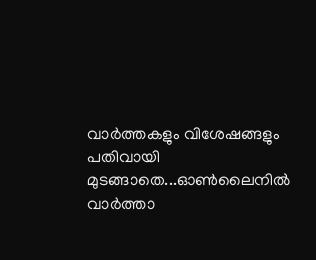വാർത്തകളും വിശേഷങ്ങളും പതിവായി മുടങ്ങാതെ...ഓൺലൈനിൽ വാർത്താ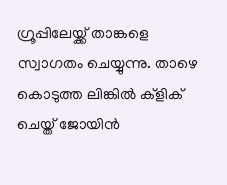ഗ്രൂപ്പിലേയ്ക്ക് താങ്കളെ സ്വാഗതം ചെയ്യുന്നു. താഴെ കൊടുത്ത ലിങ്കിൽ ക്ളിക് ചെയ്ത് ജോയിൻ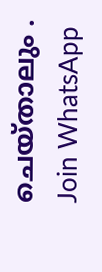ചെയ്താലും .
Join WhatsApp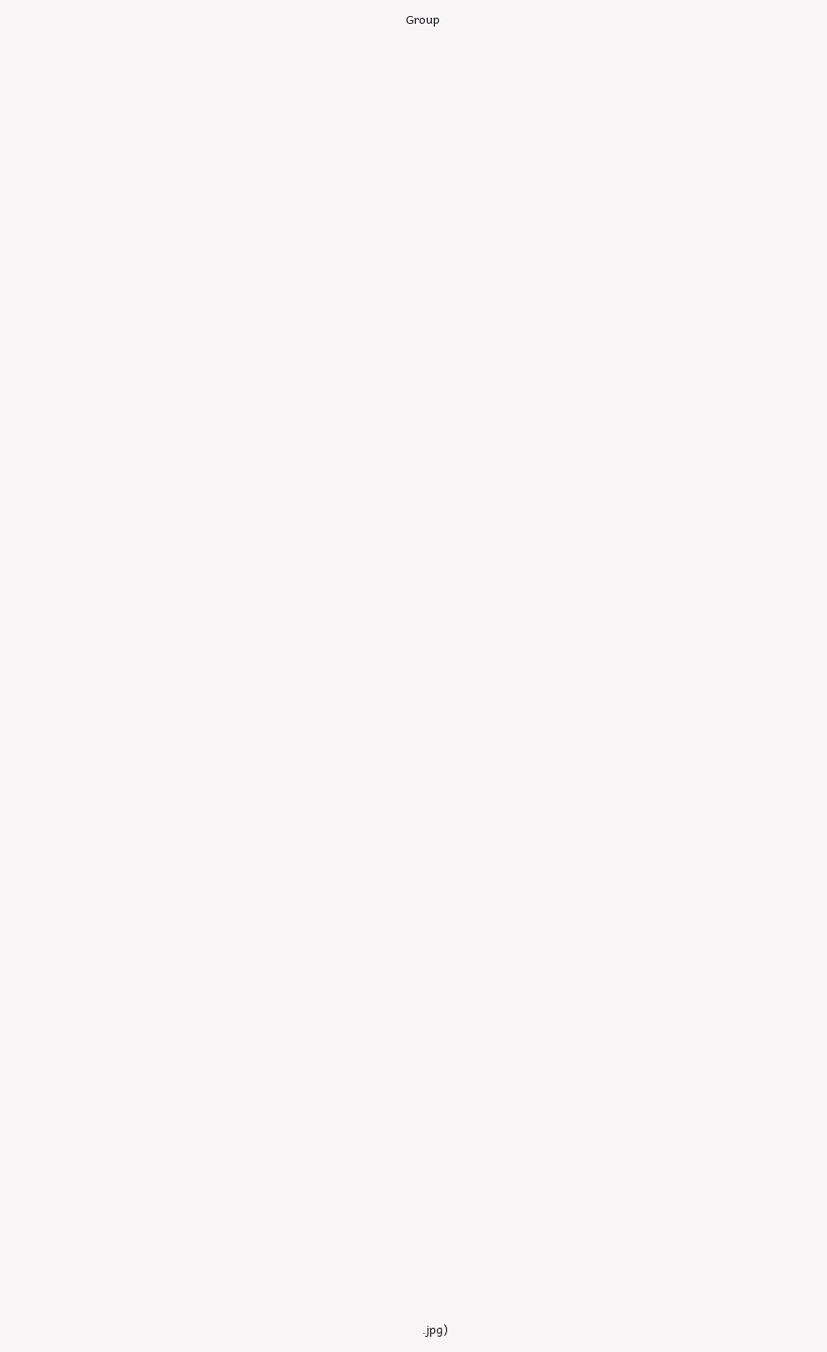Group























































.jpg)